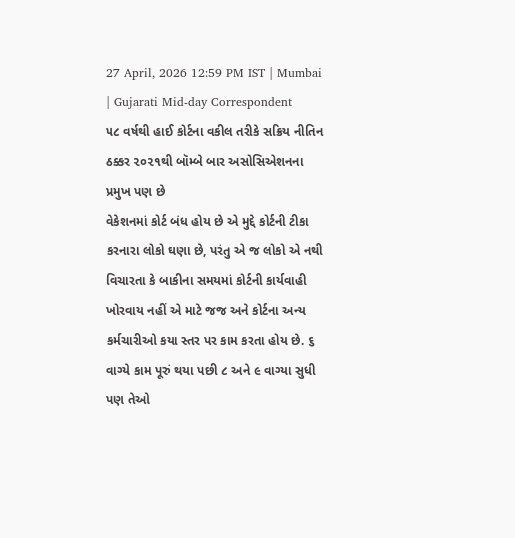27 April, 2026 12:59 PM IST | Mumbai | Gujarati Mid-day Correspondent
૫૮ વર્ષથી હાઈ કોર્ટના વકીલ તરીકે સક્રિય નીતિન ઠક્કર ૨૦૨૧થી બૉમ્બે બાર અસોસિએશનના પ્રમુખ પણ છે
વેકેશનમાં કોર્ટ બંધ હોય છે એ મુદ્દે કોર્ટની ટીકા કરનારા લોકો ઘણા છે, પરંતુ એ જ લોકો એ નથી વિચારતા કે બાકીના સમયમાં કોર્ટની કાર્યવાહી ખોરવાય નહીં એ માટે જજ અને કોર્ટના અન્ય કર્મચારીઓ કયા સ્તર પર કામ કરતા હોય છે. ૬ વાગ્યે કામ પૂરું થયા પછી ૮ અને ૯ વાગ્યા સુધી પણ તેઓ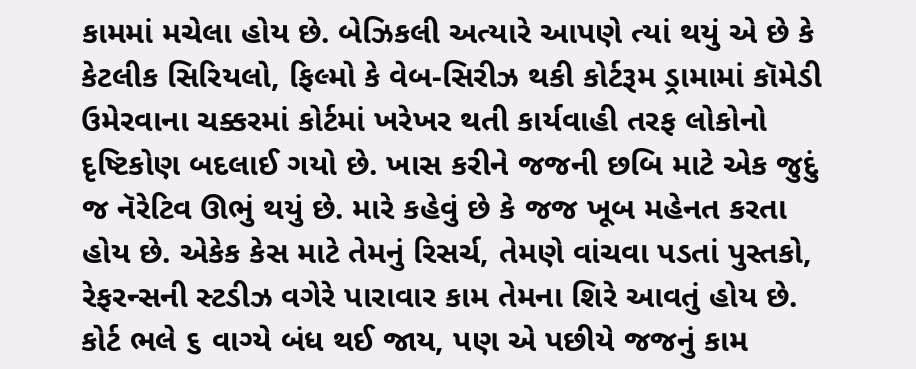કામમાં મચેલા હોય છે. બેઝિકલી અત્યારે આપણે ત્યાં થયું એ છે કે કેટલીક સિરિયલો, ફિલ્મો કે વેબ-સિરીઝ થકી કોર્ટરૂમ ડ્રામામાં કૉમેડી ઉમેરવાના ચક્કરમાં કોર્ટમાં ખરેખર થતી કાર્યવાહી તરફ લોકોનો દૃષ્ટિકોણ બદલાઈ ગયો છે. ખાસ કરીને જજની છબિ માટે એક જુદું જ નૅરેટિવ ઊભું થયું છે. મારે કહેવું છે કે જજ ખૂબ મહેનત કરતા હોય છે. એકેક કેસ માટે તેમનું રિસર્ચ, તેમણે વાંચવા પડતાં પુસ્તકો, રેફરન્સની સ્ટડીઝ વગેરે પારાવાર કામ તેમના શિરે આવતું હોય છે. કોર્ટ ભલે ૬ વાગ્યે બંધ થઈ જાય, પણ એ પછીયે જજનું કામ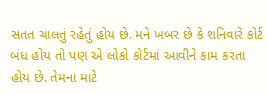સતત ચાલતું રહેતું હોય છે. મને ખબર છે કે શનિવારે કોર્ટ બંધ હોય તો પણ એ લોકો કોર્ટમાં આવીને કામ કરતા હોય છે. તેમના માટે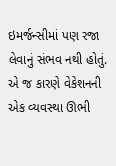ઇમર્જન્સીમાં પણ રજા લેવાનું સંભવ નથી હોતું. એ જ કારણે વેકેશનની એક વ્યવસ્થા ઊભી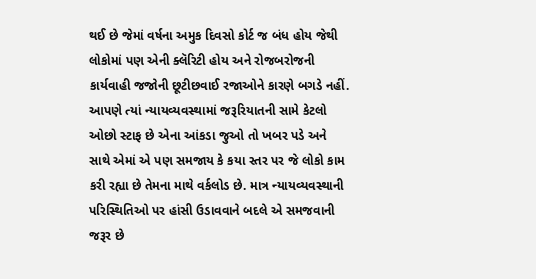થઈ છે જેમાં વર્ષના અમુક દિવસો કોર્ટ જ બંધ હોય જેથી લોકોમાં પણ એની ક્લૅરિટી હોય અને રોજબરોજની કાર્યવાહી જજોની છૂટીછવાઈ રજાઓને કારણે બગડે નહીં.
આપણે ત્યાં ન્યાયવ્યવસ્થામાં જરૂરિયાતની સામે કેટલો ઓછો સ્ટાફ છે એના આંકડા જુઓ તો ખબર પડે અને સાથે એમાં એ પણ સમજાય કે કયા સ્તર પર જે લોકો કામ કરી રહ્યા છે તેમના માથે વર્કલોડ છે. માત્ર ન્યાયવ્યવસ્થાની પરિસ્થિતિઓ પર હાંસી ઉડાવવાને બદલે એ સમજવાની જરૂર છે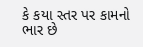કે કયા સ્તર પર કામનો ભાર છે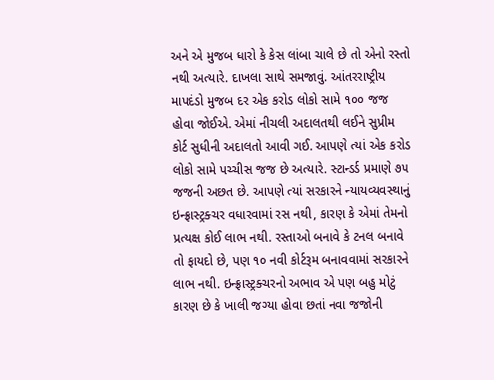અને એ મુજબ ધારો કે કેસ લાંબા ચાલે છે તો એનો રસ્તો નથી અત્યારે. દાખલા સાથે સમજાવું. આંતરરાષ્ટ્રીય માપદંડો મુજબ દર એક કરોડ લોકો સામે ૧૦૦ જજ હોવા જોઈએ. એમાં નીચલી અદાલતથી લઈને સુપ્રીમ કોર્ટ સુધીની અદાલતો આવી ગઈ. આપણે ત્યાં એક કરોડ લોકો સામે પચ્ચીસ જજ છે અત્યારે. સ્ટાન્ડર્ડ પ્રમાણે ૭૫ જજની અછત છે. આપણે ત્યાં સરકારને ન્યાયવ્યવસ્થાનું ઇન્ફ્રાસ્ટ્રક્ચર વધારવામાં રસ નથી, કારણ કે એમાં તેમનો પ્રત્યક્ષ કોઈ લાભ નથી. રસ્તાઓ બનાવે કે ટનલ બનાવે તો ફાયદો છે, પણ ૧૦ નવી કોર્ટરૂમ બનાવવામાં સરકારને લાભ નથી. ઇન્ફ્રાસ્ટ્રક્ચરનો અભાવ એ પણ બહુ મોટું કારણ છે કે ખાલી જગ્યા હોવા છતાં નવા જજોની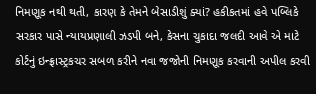નિમણૂક નથી થતી, કારણ કે તેમને બેસાડીશું ક્યાં? હકીકતમાં હવે પબ્લિકે સરકાર પાસે ન્યાયપ્રણાલી ઝડપી બને, કેસના ચુકાદા જલદી આવે એ માટે કોર્ટનું ઇન્ફ્રાસ્ટ્રકચર સબળ કરીને નવા જજોની નિમણૂક કરવાની અપીલ કરવી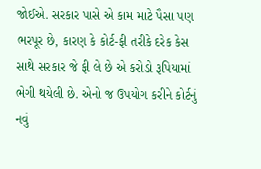જોઈએ. સરકાર પાસે એ કામ માટે પૈસા પણ ભરપૂર છે, કારણ કે કોર્ટ-ફી તરીકે દરેક કેસ સાથે સરકાર જે ફી લે છે એ કરોડો રૂપિયામાં ભેગી થયેલી છે. એનો જ ઉપયોગ કરીને કોર્ટનું નવું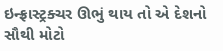ઇન્ફ્રાસ્ટ્રક્ચર ઊભું થાય તો એ દેશનો સૌથી મોટો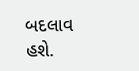બદલાવ હશે.